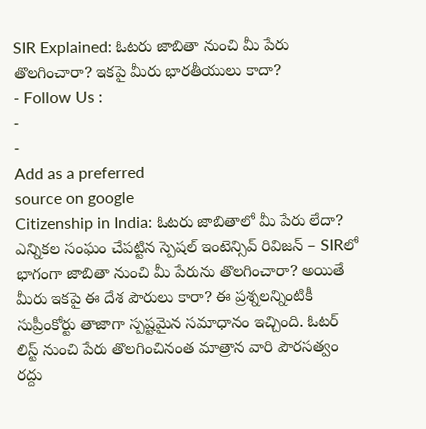SIR Explained: ఓటరు జాబితా నుంచి మీ పేరు తొలగించారా? ఇకపై మీరు భారతీయులు కాదా?
- Follow Us :
-
-
Add as a preferred
source on google
Citizenship in India: ఓటరు జాబితాలో మీ పేరు లేదా? ఎన్నికల సంఘం చేపట్టిన స్పెషల్ ఇంటెన్సివ్ రివిజన్ – SIRలో భాగంగా జాబితా నుంచి మీ పేరును తొలగించారా? అయితే మీరు ఇకపై ఈ దేశ పౌరులు కారా? ఈ ప్రశ్నలన్నింటికీ సుప్రీంకోర్టు తాజాగా స్పష్టమైన సమాధానం ఇచ్చింది. ఓటర్ లిస్ట్ నుంచి పేరు తొలగించినంత మాత్రాన వారి పౌరసత్వం రద్దు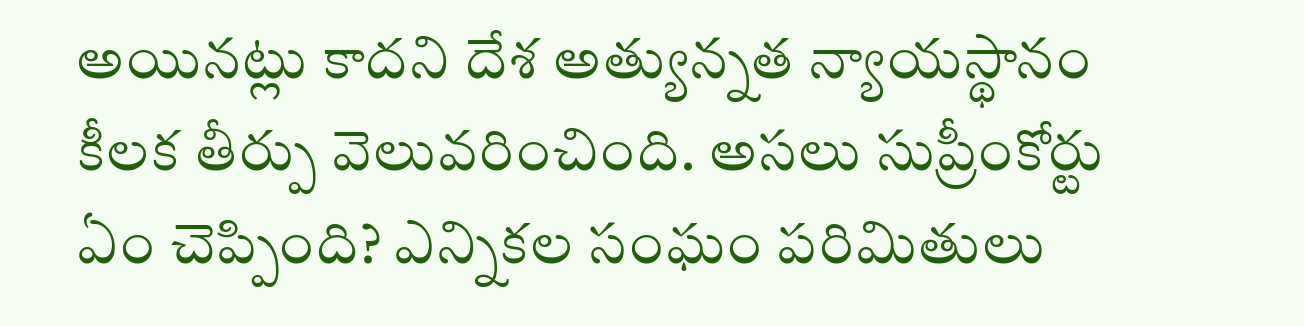అయినట్లు కాదని దేశ అత్యున్నత న్యాయస్థానం కీలక తీర్పు వెలువరించింది. అసలు సుప్రీంకోర్టు ఏం చెప్పింది? ఎన్నికల సంఘం పరిమితులు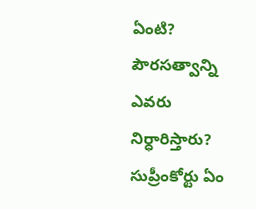ఏంటి? పౌరసత్వాన్ని ఎవరు నిర్ధారిస్తారు?
సుప్రీంకోర్టు ఏం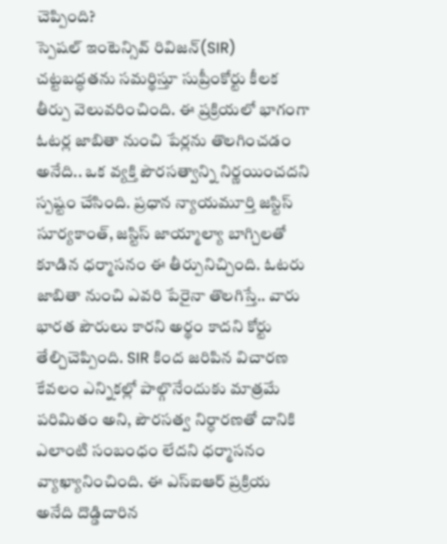చెప్పింది?
స్పెషల్ ఇంటెన్సివ్ రివిజన్(SIR) చట్టబద్ధతను సమర్థిస్తూ సుప్రీంకోర్టు కీలక తీర్పు వెలువరించింది. ఈ ప్రక్రియలో భాగంగా ఓటర్ల జాబితా నుంచి పేర్లను తొలగించడం అనేది.. ఒక వ్యక్తి పౌరసత్వాన్ని నిర్ణయించదని స్పష్టం చేసింది. ప్రధాన న్యాయమూర్తి జస్టిస్ సూర్యకాంత్, జస్టిస్ జాయ్మాల్యా బాగ్చిలతో కూడిన ధర్మాసనం ఈ తీర్పునిచ్చింది. ఓటరు జాబితా నుంచి ఎవరి పేరైనా తొలగిస్తే.. వారు భారత పౌరులు కారని అర్థం కాదని కోర్టు తేల్చిచెప్పింది. SIR కింద జరిపిన విచారణ కేవలం ఎన్నికల్లో పాల్గొనేందుకు మాత్రమే పరిమితం అని, పౌరసత్వ నిర్ధారణతో దానికి ఎలాంటి సంబంధం లేదని ధర్మాసనం వ్యాఖ్యానించింది. ఈ ఎస్ఐఆర్ ప్రక్రియ అనేది దొడ్డిదారిన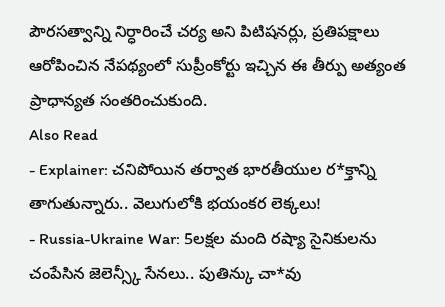పౌరసత్వాన్ని నిర్ధారించే చర్య అని పిటిషనర్లు, ప్రతిపక్షాలు ఆరోపించిన నేపథ్యంలో సుప్రీంకోర్టు ఇచ్చిన ఈ తీర్పు అత్యంత ప్రాధాన్యత సంతరించుకుంది.
Also Read
- Explainer: చనిపోయిన తర్వాత భారతీయుల ర*క్తాన్ని తాగుతున్నారు.. వెలుగులోకి భయంకర లెక్కలు!
- Russia-Ukraine War: 5లక్షల మంది రష్యా సైనికులను చంపేసిన జెలెన్స్కీ సేనలు.. పుతిన్కు చా*వు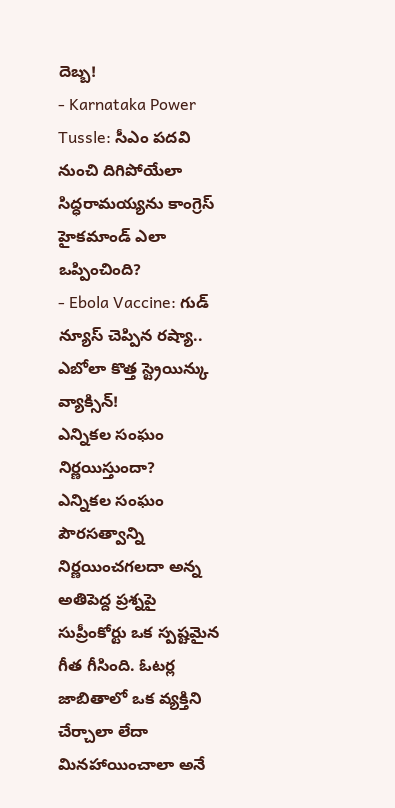దెబ్బ!
- Karnataka Power Tussle: సీఎం పదవి నుంచి దిగిపోయేలా సిద్ధరామయ్యను కాంగ్రెస్ హైకమాండ్ ఎలా ఒప్పించింది?
- Ebola Vaccine: గుడ్ న్యూస్ చెప్పిన రష్యా.. ఎబోలా కొత్త స్ట్రెయిన్కు వ్యాక్సిన్!
ఎన్నికల సంఘం నిర్ణయిస్తుందా?
ఎన్నికల సంఘం పౌరసత్వాన్ని నిర్ణయించగలదా అన్న అతిపెద్ద ప్రశ్నపై సుప్రీంకోర్టు ఒక స్పష్టమైన గీత గీసింది. ఓటర్ల జాబితాలో ఒక వ్యక్తిని చేర్చాలా లేదా మినహాయించాలా అనే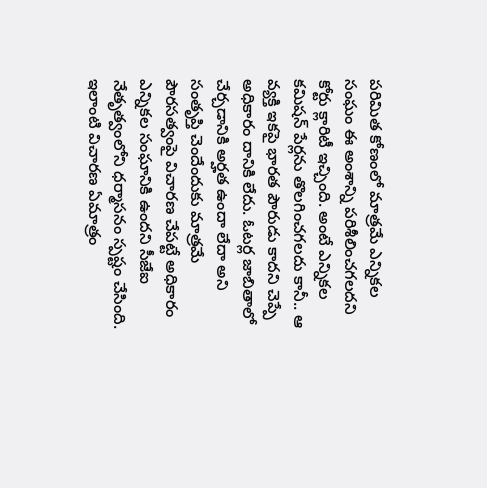పరిమిత కోణంలో మాత్రమే ఎన్నికల సంఘం ఈ అంశాన్ని పరిశీలించగలదని కోర్టు క్లారిటీ ఇచ్చింది. అంటే ఎన్నికల కమిషన్ పేర్లను తొలగించగలదు కానీ.. ఆ వ్యక్తి ఇకపై భారత పౌరుడు కాదని చెప్పే అధికారం దానికి లేదు. ఓటర్ల జాబితాలో చేర్చడానికి అర్హత ఉందా లేదా అని సంతృప్తి చెందేందుకు మాత్రమే పౌరసత్వంపై విచారణ చేపట్టే అధికారం ఎన్నికల సంఘానికి ఉందని సీజేఐ నేతృత్వంలోని ధర్మాసనం స్పష్టం చేసింది. ఇలాంటి విచారణ ఏమాత్రం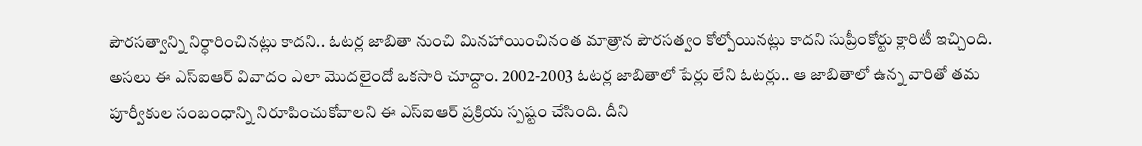పౌరసత్వాన్ని నిర్ధారించినట్లు కాదని.. ఓటర్ల జాబితా నుంచి మినహాయించినంత మాత్రాన పౌరసత్వం కోల్పోయినట్లు కాదని సుప్రీంకోర్టు క్లారిటీ ఇచ్చింది.
అసలు ఈ ఎస్ఐఆర్ వివాదం ఎలా మొదలైందో ఒకసారి చూద్దాం. 2002-2003 ఓటర్ల జాబితాలో పేర్లు లేని ఓటర్లు.. ఆ జాబితాలో ఉన్న వారితో తమ పూర్వీకుల సంబంధాన్ని నిరూపించుకోవాలని ఈ ఎస్ఐఆర్ ప్రక్రియ స్పష్టం చేసింది. దీని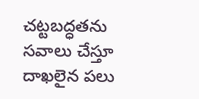చట్టబద్ధతను సవాలు చేస్తూ దాఖలైన పలు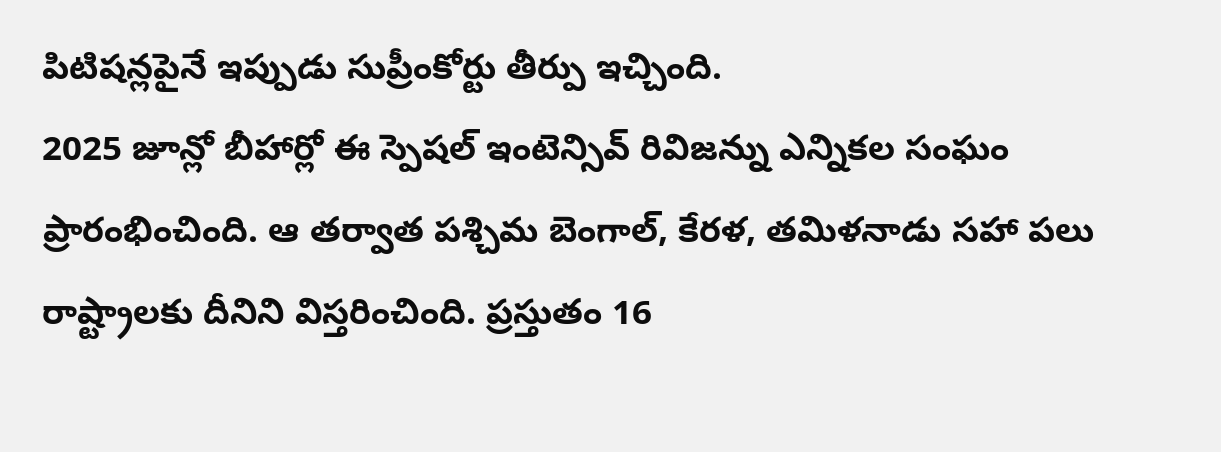పిటిషన్లపైనే ఇప్పుడు సుప్రీంకోర్టు తీర్పు ఇచ్చింది.
2025 జూన్లో బీహార్లో ఈ స్పెషల్ ఇంటెన్సివ్ రివిజన్ను ఎన్నికల సంఘం ప్రారంభించింది. ఆ తర్వాత పశ్చిమ బెంగాల్, కేరళ, తమిళనాడు సహా పలు రాష్ట్రాలకు దీనిని విస్తరించింది. ప్రస్తుతం 16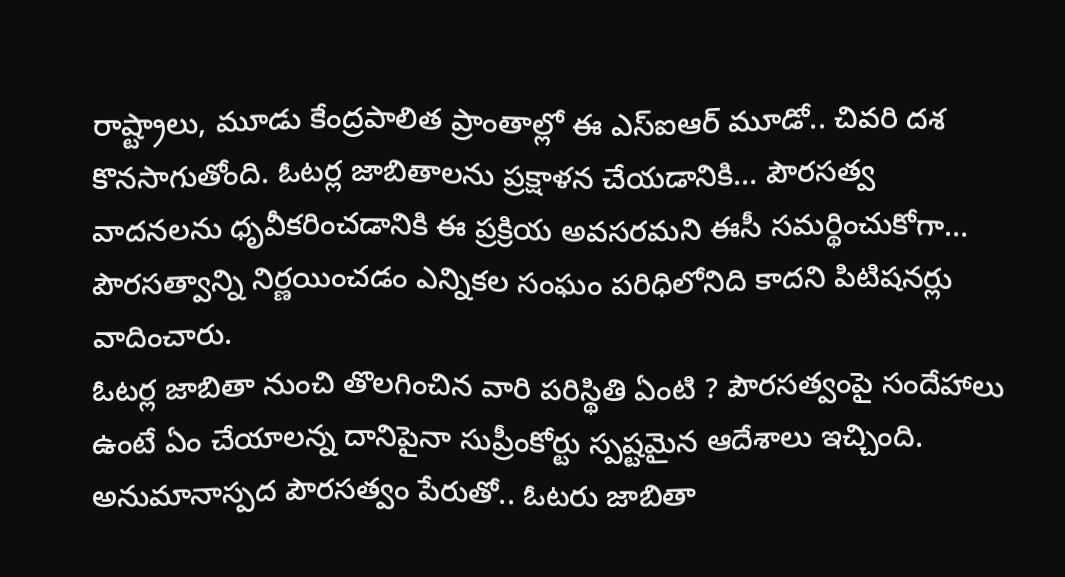రాష్ట్రాలు, మూడు కేంద్రపాలిత ప్రాంతాల్లో ఈ ఎస్ఐఆర్ మూడో.. చివరి దశ కొనసాగుతోంది. ఓటర్ల జాబితాలను ప్రక్షాళన చేయడానికి… పౌరసత్వ వాదనలను ధృవీకరించడానికి ఈ ప్రక్రియ అవసరమని ఈసీ సమర్థించుకోగా… పౌరసత్వాన్ని నిర్ణయించడం ఎన్నికల సంఘం పరిధిలోనిది కాదని పిటిషనర్లు వాదించారు.
ఓటర్ల జాబితా నుంచి తొలగించిన వారి పరిస్థితి ఏంటి ? పౌరసత్వంపై సందేహాలు ఉంటే ఏం చేయాలన్న దానిపైనా సుప్రీంకోర్టు స్పష్టమైన ఆదేశాలు ఇచ్చింది. అనుమానాస్పద పౌరసత్వం పేరుతో.. ఓటరు జాబితా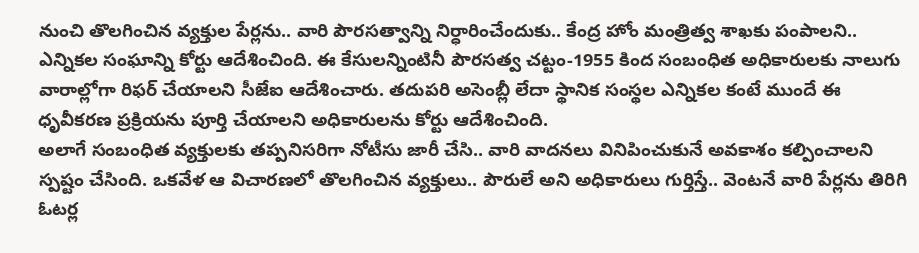నుంచి తొలగించిన వ్యక్తుల పేర్లను.. వారి పౌరసత్వాన్ని నిర్ధారించేందుకు.. కేంద్ర హోం మంత్రిత్వ శాఖకు పంపాలని.. ఎన్నికల సంఘాన్ని కోర్టు ఆదేశించింది. ఈ కేసులన్నింటినీ పౌరసత్వ చట్టం-1955 కింద సంబంధిత అధికారులకు నాలుగు వారాల్లోగా రిఫర్ చేయాలని సీజేఐ ఆదేశించారు. తదుపరి అసెంబ్లీ లేదా స్థానిక సంస్థల ఎన్నికల కంటే ముందే ఈ ధృవీకరణ ప్రక్రియను పూర్తి చేయాలని అధికారులను కోర్టు ఆదేశించింది.
అలాగే సంబంధిత వ్యక్తులకు తప్పనిసరిగా నోటీసు జారీ చేసి.. వారి వాదనలు వినిపించుకునే అవకాశం కల్పించాలని స్పష్టం చేసింది. ఒకవేళ ఆ విచారణలో తొలగించిన వ్యక్తులు.. పౌరులే అని అధికారులు గుర్తిస్తే.. వెంటనే వారి పేర్లను తిరిగి ఓటర్ల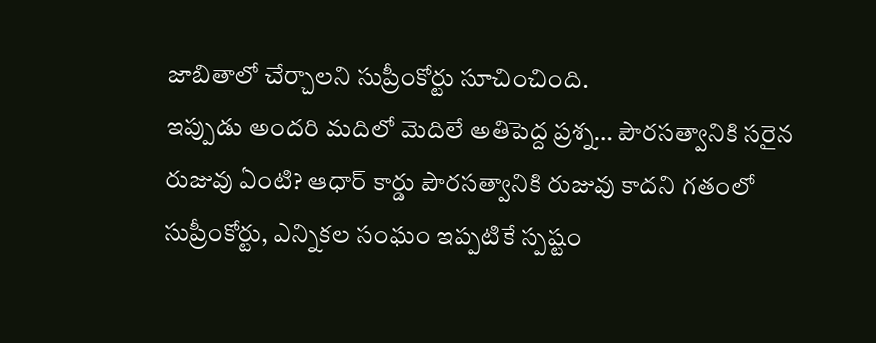జాబితాలో చేర్చాలని సుప్రీంకోర్టు సూచించింది.
ఇప్పుడు అందరి మదిలో మెదిలే అతిపెద్ద ప్రశ్న… పౌరసత్వానికి సరైన రుజువు ఏంటి? ఆధార్ కార్డు పౌరసత్వానికి రుజువు కాదని గతంలో సుప్రీంకోర్టు, ఎన్నికల సంఘం ఇప్పటికే స్పష్టం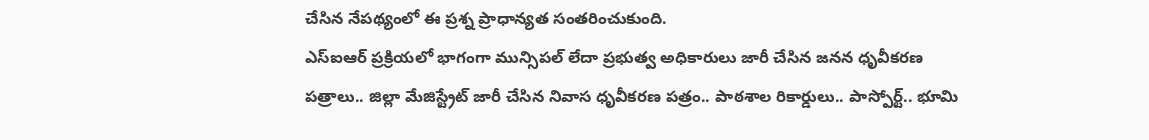చేసిన నేపథ్యంలో ఈ ప్రశ్న ప్రాధాన్యత సంతరించుకుంది.
ఎస్ఐఆర్ ప్రక్రియలో భాగంగా మున్సిపల్ లేదా ప్రభుత్వ అధికారులు జారీ చేసిన జనన ధృవీకరణ పత్రాలు.. జిల్లా మేజిస్ట్రేట్ జారీ చేసిన నివాస ధృవీకరణ పత్రం.. పాఠశాల రికార్డులు.. పాస్పోర్ట్.. భూమి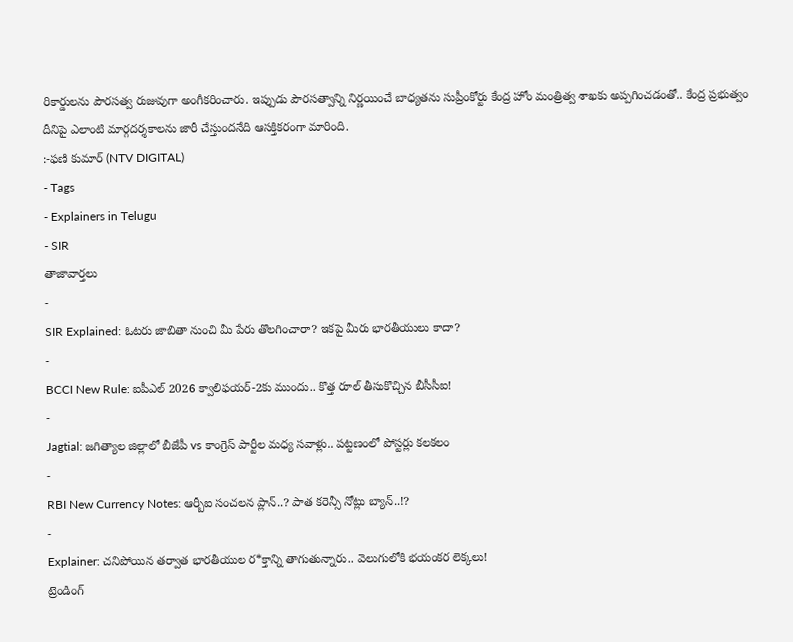రికార్డులను పౌరసత్వ రుజువుగా అంగీకరించారు. ఇప్పుడు పౌరసత్వాన్ని నిర్ణయించే బాధ్యతను సుప్రీంకోర్టు కేంద్ర హోం మంత్రిత్వ శాఖకు అప్పగించడంతో.. కేంద్ర ప్రభుత్వం దీనిపై ఎలాంటి మార్గదర్శకాలను జారీ చేస్తుందనేది ఆసక్తికరంగా మారింది.
:-ఫణి కుమార్ (NTV DIGITAL)
- Tags
- Explainers in Telugu
- SIR
తాజావార్తలు
-
SIR Explained: ఓటరు జాబితా నుంచి మీ పేరు తొలగించారా? ఇకపై మీరు భారతీయులు కాదా?
-
BCCI New Rule: ఐపీఎల్ 2026 క్వాలిఫయర్-2కు ముందు.. కొత్త రూల్ తీసుకొచ్చిన బీసీసీఐ!
-
Jagtial: జగిత్యాల జిల్లాలో బీజేపీ vs కాంగ్రెస్ పార్టీల మధ్య సవాళ్లు.. పట్టణంలో పోస్టర్లు కలకలం
-
RBI New Currency Notes: ఆర్బీఐ సంచలన ప్లాన్..? పాత కరెన్సీ నోట్లు బ్యాన్..!?
-
Explainer: చనిపోయిన తర్వాత భారతీయుల ర*క్తాన్ని తాగుతున్నారు.. వెలుగులోకి భయంకర లెక్కలు!
ట్రెండింగ్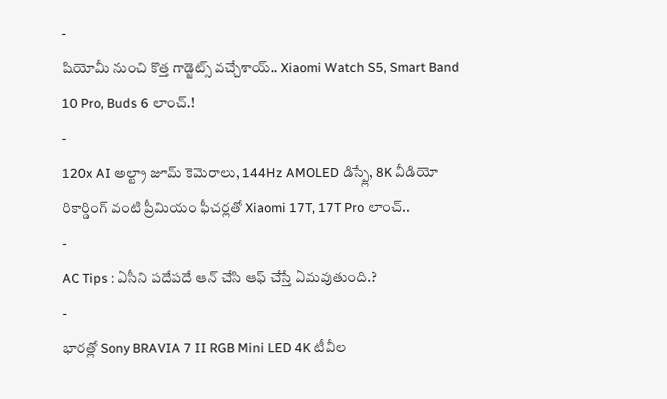-
షియోమీ నుంచి కొత్త గాడ్జెట్స్ వచ్చేశాయ్.. Xiaomi Watch S5, Smart Band 10 Pro, Buds 6 లాంచ్.!
-
120x AI అల్ట్రా జూమ్ కెమెరాలు, 144Hz AMOLED డిస్ప్లే, 8K వీడియో రికార్డింగ్ వంటి ప్రీమియం ఫీచర్లతో Xiaomi 17T, 17T Pro లాంచ్..
-
AC Tips : ఏసీని పదేపదే ఆన్ చేసి ఆఫ్ చేస్తే ఏమవుతుంది.?
-
భారత్లో Sony BRAVIA 7 II RGB Mini LED 4K టీవీల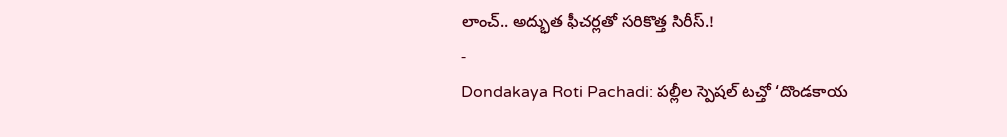లాంచ్.. అద్భుత ఫీచర్లతో సరికొత్త సిరీస్.!
-
Dondakaya Roti Pachadi: పల్లీల స్పెషల్ టచ్తో ‘దొండకాయ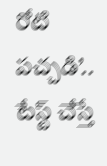రోటి పచ్చడి’.. టేస్ట్ చేస్తే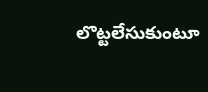లొట్టలేసుకుంటూ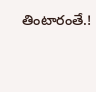తింటారంతే.!